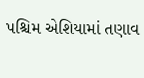પશ્ચિમ એશિયામાં તણાવ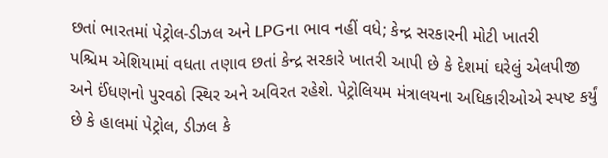છતાં ભારતમાં પેટ્રોલ-ડીઝલ અને LPGના ભાવ નહીં વધે; કેન્દ્ર સરકારની મોટી ખાતરી
પશ્ચિમ એશિયામાં વધતા તણાવ છતાં કેન્દ્ર સરકારે ખાતરી આપી છે કે દેશમાં ઘરેલું એલપીજી અને ઈંધણનો પુરવઠો સ્થિર અને અવિરત રહેશે. પેટ્રોલિયમ મંત્રાલયના અધિકારીઓએ સ્પષ્ટ કર્યું છે કે હાલમાં પેટ્રોલ, ડીઝલ કે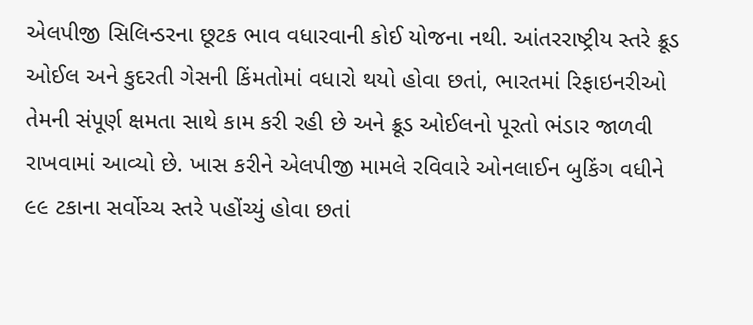એલપીજી સિલિન્ડરના છૂટક ભાવ વધારવાની કોઈ યોજના નથી. આંતરરાષ્ટ્રીય સ્તરે ક્રૂડ ઓઈલ અને કુદરતી ગેસની કિંમતોમાં વધારો થયો હોવા છતાં, ભારતમાં રિફાઇનરીઓ તેમની સંપૂર્ણ ક્ષમતા સાથે કામ કરી રહી છે અને ક્રૂડ ઓઈલનો પૂરતો ભંડાર જાળવી રાખવામાં આવ્યો છે. ખાસ કરીને એલપીજી મામલે રવિવારે ઓનલાઈન બુકિંગ વધીને ૯૯ ટકાના સર્વોચ્ચ સ્તરે પહોંચ્યું હોવા છતાં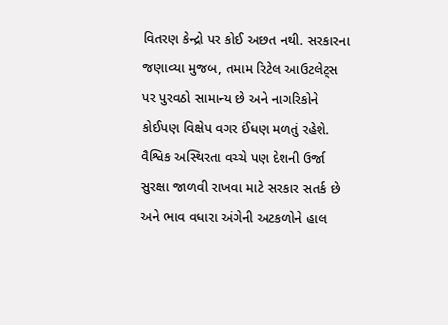વિતરણ કેન્દ્રો પર કોઈ અછત નથી. સરકારના જણાવ્યા મુજબ, તમામ રિટેલ આઉટલેટ્સ પર પુરવઠો સામાન્ય છે અને નાગરિકોને કોઈપણ વિક્ષેપ વગર ઈંધણ મળતું રહેશે. વૈશ્વિક અસ્થિરતા વચ્ચે પણ દેશની ઉર્જા સુરક્ષા જાળવી રાખવા માટે સરકાર સતર્ક છે અને ભાવ વધારા અંગેની અટકળોને હાલ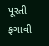પૂરતી ફગાવી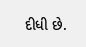દીધી છે.